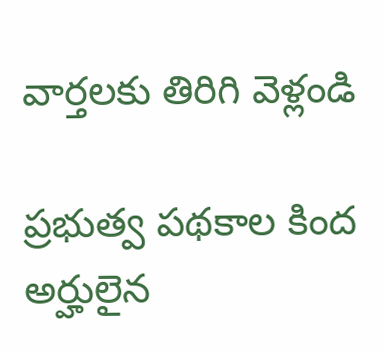వార్తలకు తిరిగి వెళ్లండి

ప్రభుత్వ పథకాల కింద అర్హులైన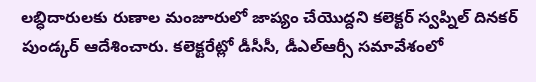లబ్ధిదారులకు రుణాల మంజూరులో జాప్యం చేయొద్దని కలెక్టర్ స్వప్నిల్ దినకర్ పుండ్కర్ ఆదేశించారు. కలెక్టరేట్లో డీసీసీ, డీఎల్ఆర్సీ సమావేశంలో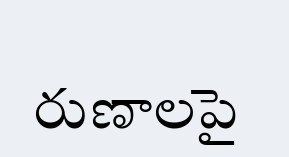రుణాలపై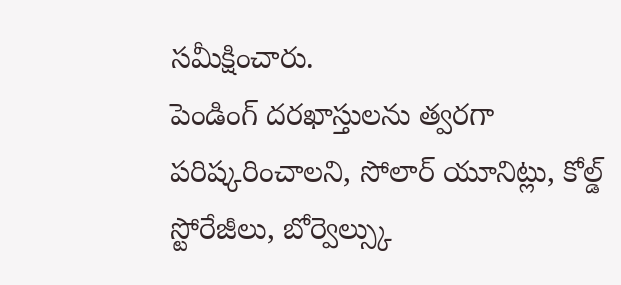సమీక్షించారు.
పెండింగ్ దరఖాస్తులను త్వరగా పరిష్కరించాలని, సోలార్ యూనిట్లు, కోల్డ్ స్టోరేజీలు, బోర్వెల్స్కు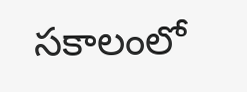సకాలంలో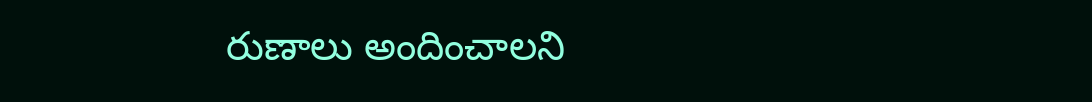రుణాలు అందించాలని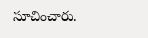సూచించారు.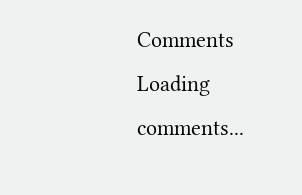Comments
Loading comments...